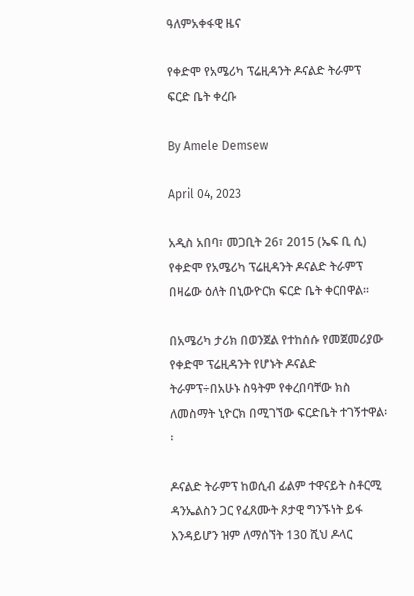ዓለምአቀፋዊ ዜና

የቀድሞ የአሜሪካ ፕሬዚዳንት ዶናልድ ትራምፕ ፍርድ ቤት ቀረቡ

By Amele Demsew

April 04, 2023

አዲስ አበባ፣ መጋቢት 26፣ 2015 (ኤፍ ቢ ሲ) የቀድሞ የአሜሪካ ፕሬዚዳንት ዶናልድ ትራምፕ በዛሬው ዕለት በኒውዮርክ ፍርድ ቤት ቀርበዋል፡፡

በአሜሪካ ታሪክ በወንጀል የተከሰሱ የመጀመሪያው የቀድሞ ፕሬዚዳንት የሆኑት ዶናልድ ትራምፕ÷በአሁኑ ስዓትም የቀረበባቸው ክስ ለመስማት ኒዮርክ በሚገኘው ፍርድቤት ተገኝተዋል፡፡

ዶናልድ ትራምፕ ከወሲብ ፊልም ተዋናይት ስቶርሚ ዳንኤልስን ጋር የፈጸሙት ጾታዊ ግንኙነት ይፋ እንዳይሆን ዝም ለማሰኘት 130 ሺህ ዶላር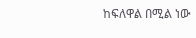ከፍለዋል በሚል ነው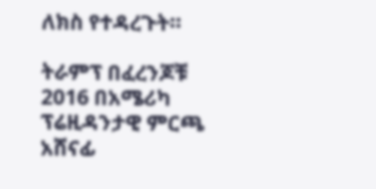ለክስ የተዳረጉት፡፡

ትራምፕ በፈረንጆቹ 2016 በአሜሪካ ፕሬዚዳንታዊ ምርጫ አሸናፊ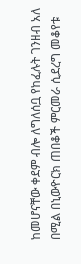ከመሆናቸው ቀደም ብሎ ለግለሰቧ የከፈሉት ገንዘብ አለ በሚል በኒውዮርክ ጠበቆች ምርመራ ሲደረግ መቆየቱ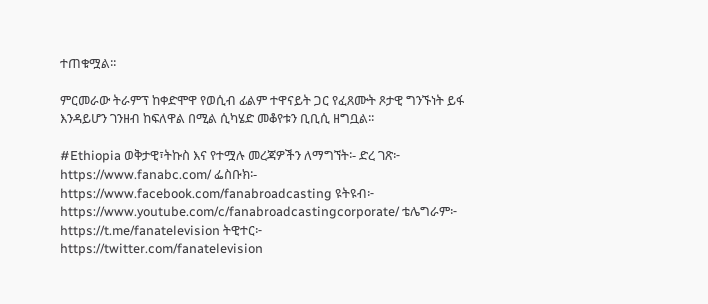ተጠቁሟል፡፡

ምርመራው ትራምፕ ከቀድሞዋ የወሲብ ፊልም ተዋናይት ጋር የፈጸሙት ጾታዊ ግንኙነት ይፋ እንዳይሆን ገንዘብ ከፍለዋል በሚል ሲካሄድ መቆየቱን ቢቢሲ ዘግቧል፡፡

#Ethiopia ወቅታዊ፣ትኩስ እና የተሟሉ መረጃዎችን ለማግኘት፡- ድረ ገጽ፦ https://www.fanabc.com/ ፌስቡክ፡- https://www.facebook.com/fanabroadcasting ዩትዩብ፦ https://www.youtube.com/c/fanabroadcastingcorporate/ ቴሌግራም፦ https://t.me/fanatelevision ትዊተር፦ https://twitter.com/fanatelevision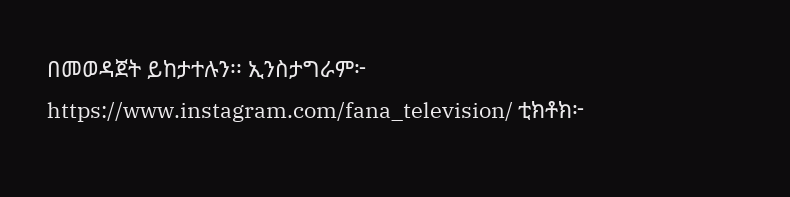በመወዳጀት ይከታተሉን፡፡ ኢንስታግራም፦ https://www.instagram.com/fana_television/ ቲክቶክ፦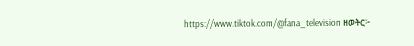https://www.tiktok.com/@fana_television ዘወትር፦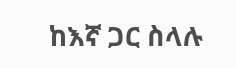ከእኛ ጋር ስላሉ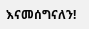እናመሰግናለን!